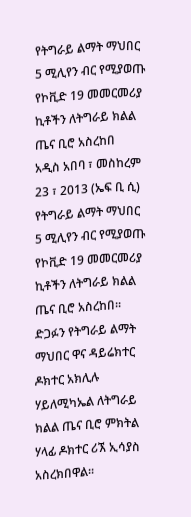የትግራይ ልማት ማህበር 5 ሚሊየን ብር የሚያወጡ የኮቪድ 19 መመርመሪያ ኪቶችን ለትግራይ ክልል ጤና ቢሮ አስረከበ
አዲስ አበባ ፣ መስከረም 23 ፣ 2013 (ኤፍ ቢ ሲ) የትግራይ ልማት ማህበር 5 ሚሊየን ብር የሚያወጡ የኮቪድ 19 መመርመሪያ ኪቶችን ለትግራይ ክልል ጤና ቢሮ አስረከበ፡፡
ድጋፉን የትግራይ ልማት ማህበር ዋና ዳይሬክተር ዶክተር አክሊሉ ሃይለሚካኤል ለትግራይ ክልል ጤና ቢሮ ምክትል ሃላፊ ዶክተር ሪኧ ኢሳያስ አስረክበዋል፡፡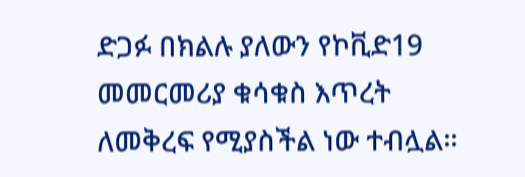ድጋፉ በክልሉ ያለውን የኮቪድ19 መመርመሪያ ቁሳቁስ እጥረት ለመቅረፍ የሚያስችል ነው ተብሏል፡፡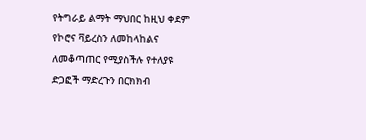የትግራይ ልማት ማህበር ከዚህ ቀደም የኮሮና ቫይረስን ለመከላከልና ለመቆጣጠር የሚያስችሉ የተለያዩ ድጋፎች ማድረጉን በርክክብ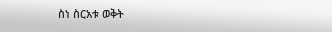ስነ ስርአቱ ወቅት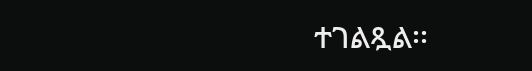ተገልጿል፡፡